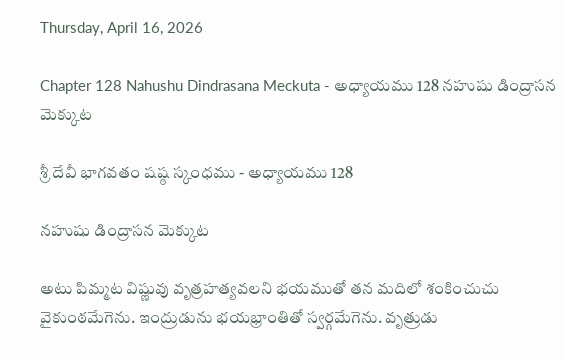Thursday, April 16, 2026

Chapter 128 Nahushu Dindrasana Meckuta - అధ్యాయము 128 నహుషు డింద్రాసన మెక్కుట

శ్రీ దేవీ భాగవతం షష్ఠ స్కంధము - అధ్యాయము 128

నహుషు డింద్రాసన మెక్కుట

అటు పిమ్మట విష్ణువు వృత్రహత్యవలని భయముతో తన మదిలో శంకించుచు వైకుంఠమేగెను. ఇంద్రుడును భయభ్రాంతితో స్వర్గమేగెను. వృత్రుడు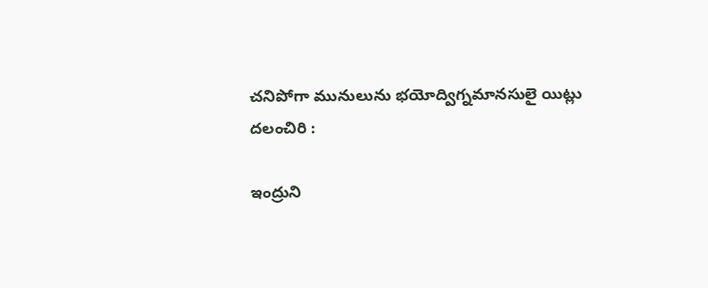చనిపోగా మునులును భయోద్విగ్నమానసులై యిట్లు దలంచిరి :

ఇంద్రుని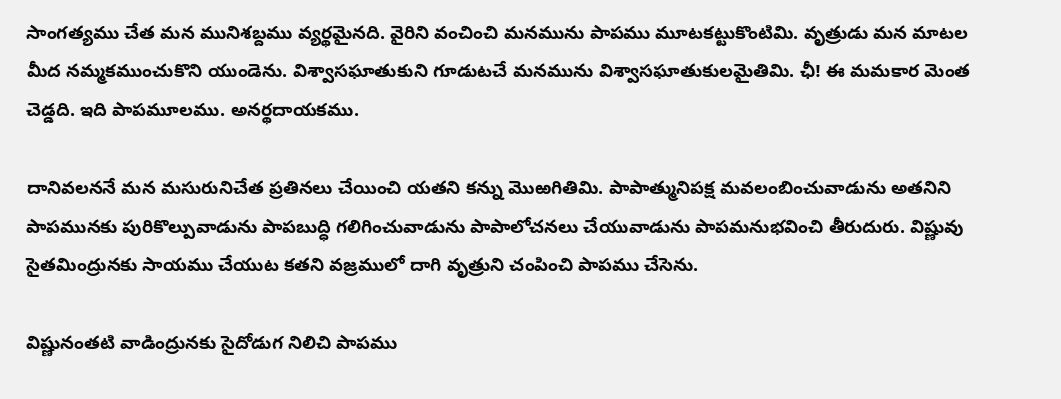సాంగత్యము చేత మన మునిశబ్దము వ్యర్థమైనది. వైరిని వంచించి మనమును పాపము మూటకట్టుకొంటిమి. వృత్రుడు మన మాటల మీద నమ్మకముంచుకొని యుండెను. విశ్వాసఘాతుకుని గూడుటచే మనమును విశ్వాసఘాతుకులమైతిమి. ఛీ! ఈ మమకార మెంత చెడ్డది. ఇది పాపమూలము. అనర్థదాయకము.

దానివలననే మన మసురునిచేత ప్రతినలు చేయించి యతని కన్ను మొఱగితిమి. పాపాత్మునిపక్ష మవలంబించువాడును అతనిని పాపమునకు పురికొల్పువాడును పాపబుద్ధి గలిగించువాడును పాపాలోచనలు చేయువాడును పాపమనుభవించి తీరుదురు. విష్ణువు సైతమింద్రునకు సాయము చేయుట కతని వజ్రములో దాగి వృత్రుని చంపించి పాపము చేసెను.

విష్ణునంతటి వాడింద్రునకు సైదోడుగ నిలిచి పాపము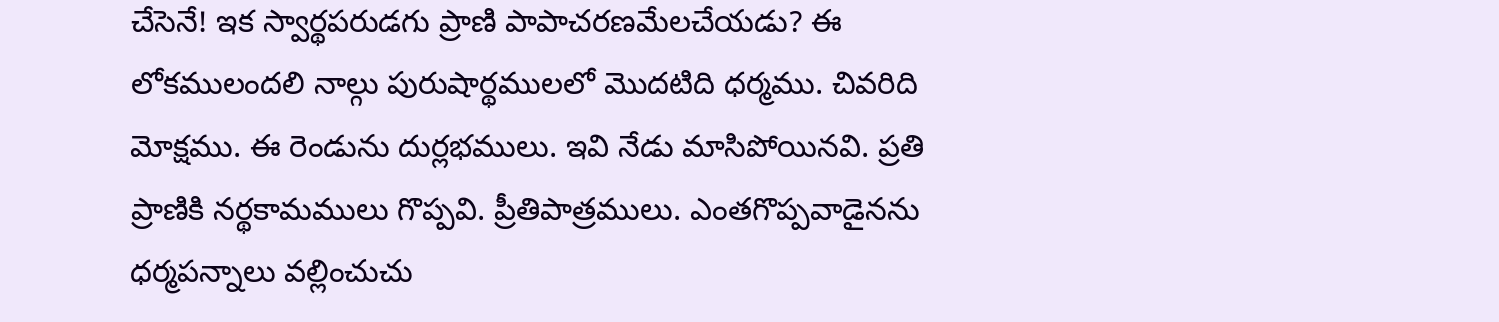చేసెనే! ఇక స్వార్థపరుడగు ప్రాణి పాపాచరణమేలచేయడు? ఈ లోకములందలి నాల్గు పురుషార్థములలో మొదటిది ధర్మము. చివరిది మోక్షము. ఈ రెండును దుర్లభములు. ఇవి నేడు మాసిపోయినవి. ప్రతి ప్రాణికి నర్థకామములు గొప్పవి. ప్రీతిపాత్రములు. ఎంతగొప్పవాడైనను ధర్మపన్నాలు వల్లించుచు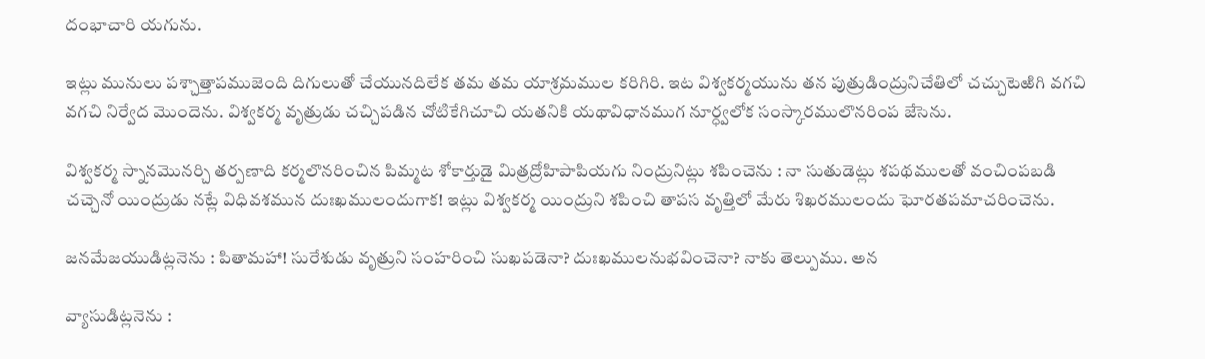దంభాచారి యగును.

ఇట్లు మునులు పశ్చాత్తాపముజెంది దిగులుతో చేయునదిలేక తమ తమ యాశ్రమముల కరిగిరి. ఇట విశ్వకర్మయును తన పుత్రుడింద్రునిచేతిలో చచ్చుటెఱిగి వగచి వగచి నిర్వేద మొందెను. విశ్వకర్మ వృత్రుడు చచ్చిపడిన చోటికేగిచూచి యతనికి యథావిధానముగ నూర్ధ్వలోక సంస్కారములొనరింప జేసెను.

విశ్వకర్మ స్నానమొనర్చి తర్పణాది కర్మలొనరించిన పిమ్మట శోకార్తుడై మిత్రద్రోహిపాపియగు నింద్రునిట్లు శపించెను : నా సుతుడెట్లు శపథములతో వంచింపబడి చచ్చెనో యింద్రుడు నట్లే విధివశమున దుఃఖములందుగాక! ఇట్లు విశ్వకర్మ యింద్రుని శపించి తాపస వృత్తిలో మేరు శిఖరములందు ఘోరతపమాచరించెను.

జనమేజయుడిట్లనెను : పితామహా! సురేశుడు వృత్రుని సంహరించి సుఖపడెనా? దుఃఖములనుభవించెనా? నాకు తెల్పుము. అన

వ్యాసుడిట్లనెను :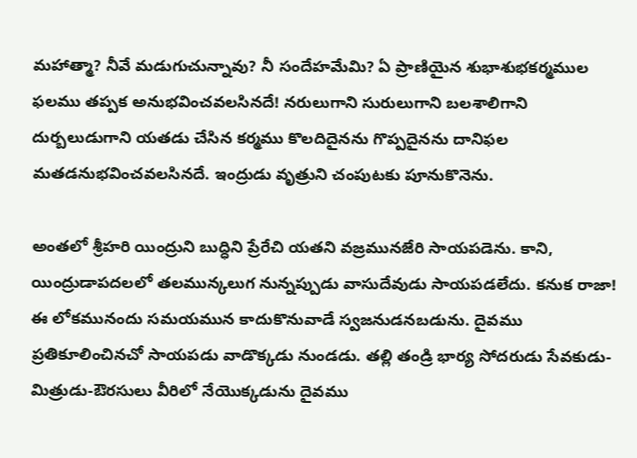మహాత్మా? నీవే మడుగుచున్నావు? నీ సందేహమేమి? ఏ ప్రాణియైన శుభాశుభకర్మముల ఫలము తప్పక అనుభవించవలసినదే! నరులుగాని సురులుగాని బలశాలిగాని దుర్బలుడుగాని యతడు చేసిన కర్మము కొలదిదైనను గొప్పదైనను దానిఫల మతడనుభవించవలసినదే. ఇంద్రుడు వృత్రుని చంపుటకు పూనుకొనెను.

అంతలో శ్రీహరి యింద్రుని బుద్ధిని ప్రేరేచి యతని వజ్రమునజేరి సాయపడెను. కాని, యింద్రుడాపదలలో తలమున్కలుగ నున్నప్పుడు వాసుదేవుడు సాయపడలేదు. కనుక రాజా! ఈ లోకమునందు సమయమున కాదుకొనువాడే స్వజనుడనబడును. దైవము ప్రతికూలించినచో సాయపడు వాడొక్కడు నుండడు. తల్లి తండ్రి భార్య సోదరుడు సేవకుడు-మిత్రుడు-ఔరసులు వీరిలో నేయొక్కడును దైవము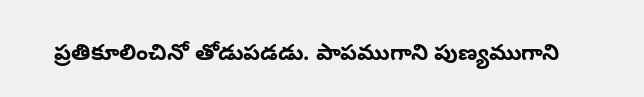ప్రతికూలించినో తోడుపడడు. పాపముగాని పుణ్యముగాని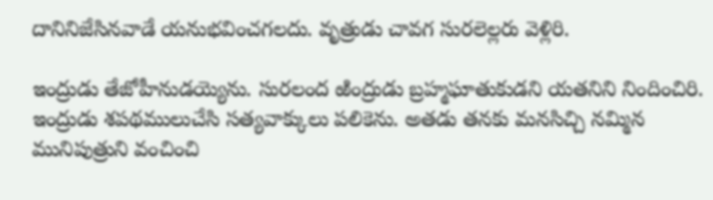దానినిజేసినవాడే యనుభవించగలదు. వృత్రుడు చావగ సురలెల్లరు వెళ్లిరి.

ఇంద్రుడు తేజోహీనుడయ్యెను. సురలంద ఱింద్రుడు బ్రహ్మఘాతుకుడని యతనిని నిందించిరి. ఇంద్రుడు శపథములుచేసి సత్యవాక్కులు పలికెను. అతడు తనకు మనసిచ్చి నమ్మిన మునిపుత్రుని వంచించి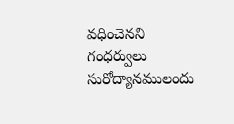వధించెనని గంధర్వులు సురోద్యానములందు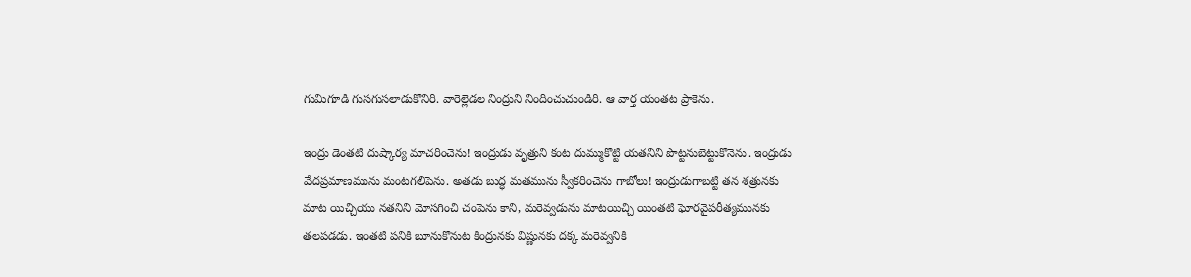గుమిగూడి గుసగుసలాడుకొనిరి. వారెల్లెడల నింద్రుని నిందించుచుండిరి. ఆ వార్త యంతట ప్రాకెను.

ఇంద్రు డెంతటి దుష్కార్య మాచరించెను! ఇంద్రుడు వృత్రుని కంట దుమ్ముకొట్టి యతనిని పొట్టనుబెట్టుకొనెను. ఇంద్రుడు వేదప్రమాణమును మంటగలిపెను. అతడు బుద్ధ మతమును స్వీకరించెను గాబోలు! ఇంద్రుడుగాబట్టి తన శత్రునకు మాట యిచ్చియు నతనిని మోసగించి చంపెను కాని, మరెవ్వడును మాటయిచ్చి యింతటి ఘోరవైపరీత్యమునకు తలపడడు. ఇంతటి పనికి బూనుకొనుట కింద్రునకు విష్ణునకు దక్క మరెవ్వనికి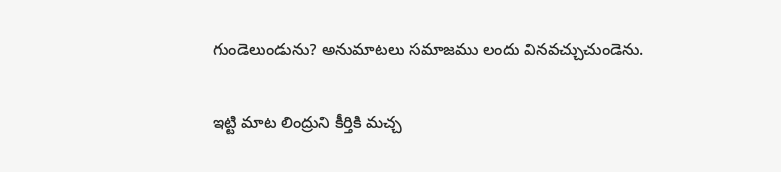గుండెలుండును? అనుమాటలు సమాజము లందు వినవచ్చుచుండెను.

ఇట్టి మాట లింద్రుని కీర్తికి మచ్చ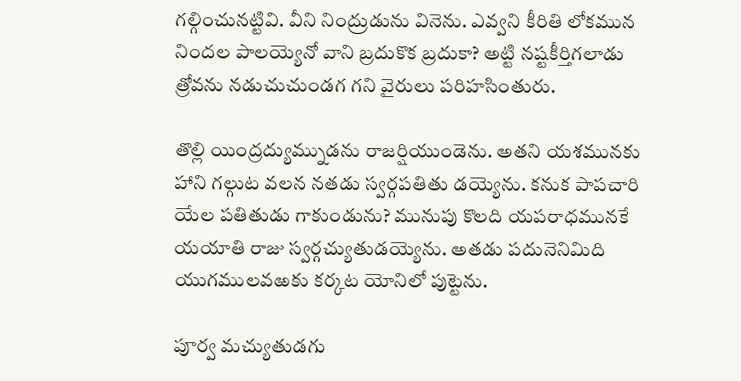గల్గించునట్టివి. వీని నింద్రుడును వినెను. ఎవ్వని కీరితి లోకమున నిందల పాలయ్యెనో వాని బ్రదుకొక బ్రదుకా? అట్టి నష్టకీర్తిగలాడు త్రోవను నడుచుచుండగ గని వైరులు పరిహసింతురు.

తొల్లి యింద్రద్యుమ్నుడను రాజర్షియుండెను. అతని యశమునకు హాని గల్గుట వలన నతడు స్వర్గపతితు డయ్యెను. కనుక పాపచారి యేల పతితుడు గాకుండును? మునుపు కొలది యపరాధమునకే యయాతి రాజు స్వర్గచ్యుతుడయ్యెను. అతడు పదునెనిమిది యుగములవఱకు కర్కట యోనిలో పుట్టెను.

పూర్వ మచ్యుతుడగు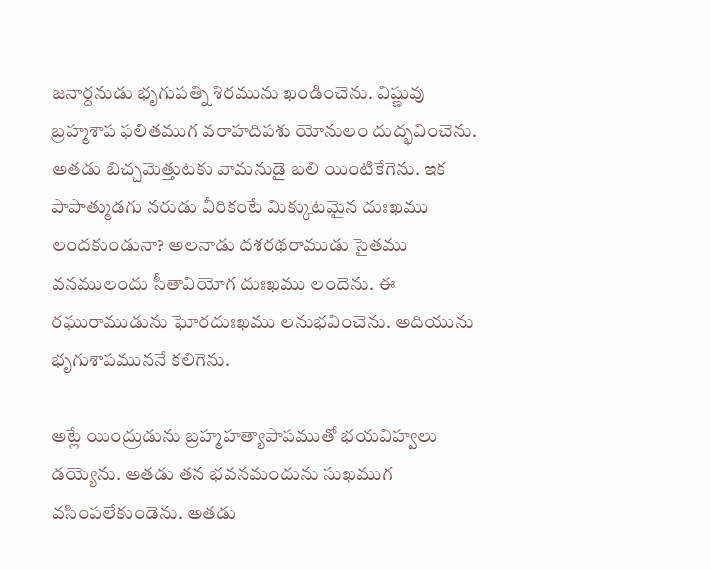జనార్దనుడు భృగుపత్ని శిరమును ఖండించెను. విష్ణువు బ్రహ్మశాప ఫలితముగ వరాహదిపశు యోనులం దుద్భవించెను. అతడు బిచ్చమెత్తుటకు వామనుడై బలి యింటికేగెను. ఇక పాపాత్ముడగు నరుడు వీరికంటే మిక్కుటమైన దుఃఖము లందకుండునా? అలనాడు దశరథరాముడు సైతము వనములందు సీతావియోగ దుఃఖము లందెను. ఈ రఘురాముడును ఘోరదుఃఖము లనుభవించెను. అదియును భృగుశాపముననే కలిగెను.

అట్లే యింద్రుడును బ్రహ్మహత్యాపాపముతో భయవిహ్వలు డయ్యెను. అతడు తన భవనమందును సుఖముగ వసింపలేకుండెను. అతడు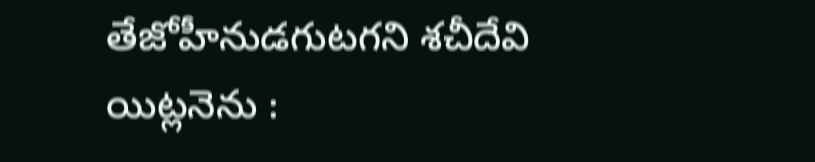తేజోహీనుడగుటగని శచీదేవి యిట్లనెను :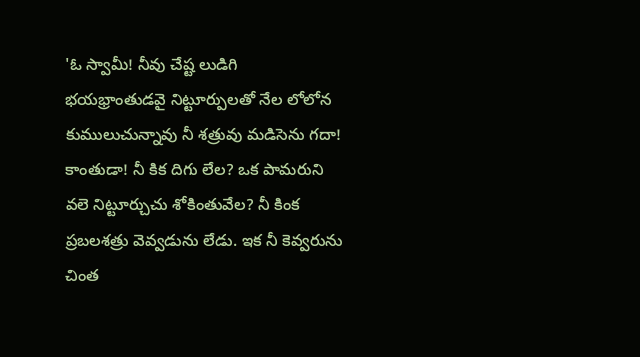'ఓ స్వామీ! నీవు చేష్ట లుడిగి భయభ్రాంతుడవై నిట్టూర్పులతో నేల లోలోన కుములుచున్నావు నీ శత్రువు మడిసెను గదా! కాంతుడా! నీ కిక దిగు లేల? ఒక పామరుని వలె నిట్టూర్చుచు శోకింతువేల? నీ కింక ప్రబలశత్రు వెవ్వడును లేడు. ఇక నీ కెవ్వరును చింత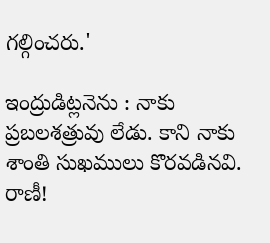గల్గించరు.'

ఇంద్రుడిట్లనెను : నాకు ప్రబలశత్రువు లేడు. కాని నాకు శాంతి సుఖములు కొరవడినవి. రాణీ!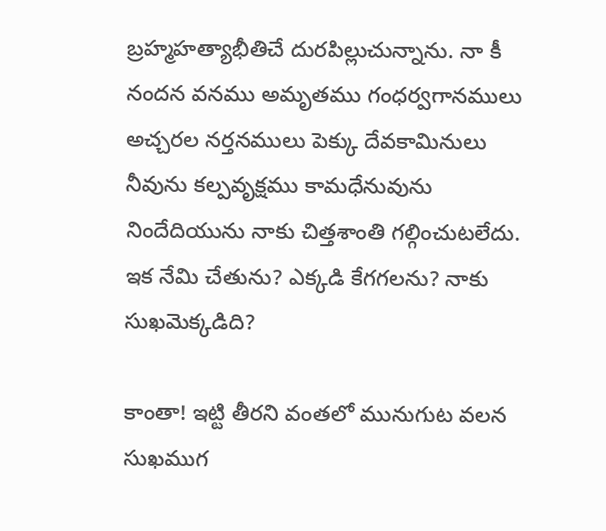బ్రహ్మహత్యాభీతిచే దురపిల్లుచున్నాను. నా కీ నందన వనము అమృతము గంధర్వగానములు అచ్చరల నర్తనములు పెక్కు దేవకామినులు నీవును కల్పవృక్షము కామధేనువును నిందేదియును నాకు చిత్తశాంతి గల్గించుటలేదు. ఇక నేమి చేతును? ఎక్కడి కేగగలను? నాకు సుఖమెక్కడిది?

కాంతా! ఇట్టి తీరని వంతలో మునుగుట వలన సుఖముగ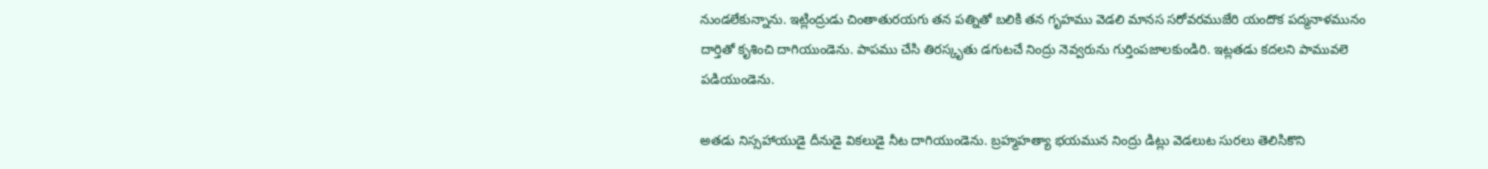నుండలేకున్నాను. ఇట్లింద్రుడు చింతాతురయగు తన పత్నితో బలికి తన గృహము వెడలి మానస సరోవరముజేరి యందొక పద్మనాళమునం దార్తితో కృశించి దాగియుండెను. పాపము చేసి తిరస్కృతు డగుటచే నింద్రు నెవ్వరును గుర్తింపజాలకుండిరి. ఇట్లతడు కదలని పామువలె పడియుండెను.

అతడు నిస్సహాయుడై దీనుడై వికలుడై నీట దాగియుండెను. బ్రహ్మహత్యా భయమున నింద్రు డిట్లు వెడలుట సురలు తెలిసికొని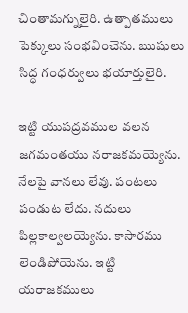చింతామగ్నులైరి. ఉత్పాతములు పెక్కులు సంభవించెను. ఋషులు సిద్ధ గంధర్వులు భయార్తులైరి.

ఇట్టి యుపద్రవముల వలన జగమంతయు నరాజకమయ్యెను. నేలపై వానలు లేవు. పంటలు పండుట లేదు. నదులు పిల్లకాల్వలయ్యెను. కాసారము లెండిపోయెను. ఇట్టి యరాజకములు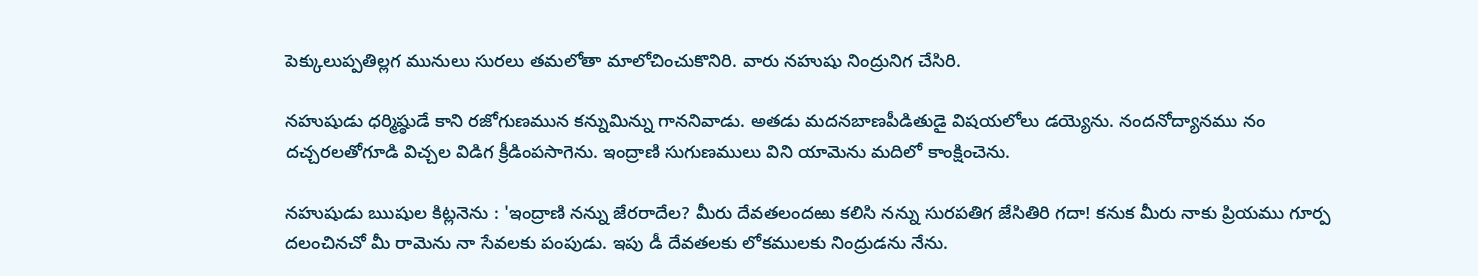పెక్కులుప్పతిల్లగ మునులు సురలు తమలోతా మాలోచించుకొనిరి. వారు నహుషు నింద్రునిగ చేసిరి.

నహుషుడు ధర్మిష్ఠుడే కాని రజోగుణమున కన్నుమిన్ను గాననివాడు. అతడు మదనబాణపీడితుడై విషయలోలు డయ్యెను. నందనోద్యానము నం దచ్చరలతోగూడి విచ్చల విడిగ క్రీడింపసాగెను. ఇంద్రాణి సుగుణములు విని యామెను మదిలో కాంక్షించెను.

నహుషుడు ఋషుల కిట్లనెను : 'ఇంద్రాణి నన్ను జేరరాదేల? మీరు దేవతలందఱు కలిసి నన్ను సురపతిగ జేసితిరి గదా! కనుక మీరు నాకు ప్రియము గూర్ప దలంచినచో మీ రామెను నా సేవలకు పంపుడు. ఇపు డీ దేవతలకు లోకములకు నింద్రుడను నేను.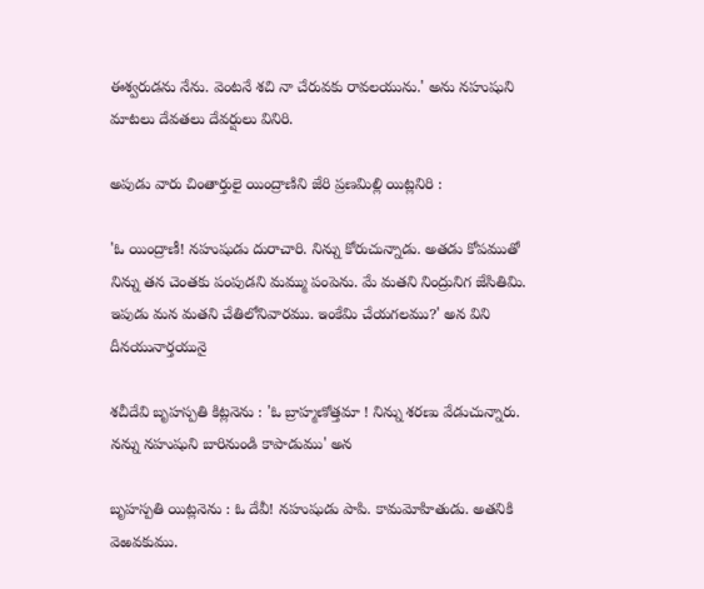ఈశ్వరుడను నేను. వెంటనే శచి నా చేరువకు రావలయును.' అను నహుషుని మాటలు దేవతలు దేవర్షులు వినిరి.

అపుడు వారు చింతార్తులై యింద్రాణిని జేరి ప్రణమిల్లి యిట్లనిరి :

'ఓ యింద్రాణీ! నహుషుడు దురాచారి. నిన్ను కోరుచున్నాడు. అతడు కోపముతో నిన్ను తన చెంతకు పంపుడని మమ్ము పంపెను. మే మతని నింద్రునిగ జేసితిమి. ఇపుడు మన మతని చేతిలోనివారము. ఇంకేమి చేయగలము?' అన విని దీనయునార్తయునై

శచీదేవి బృహస్పతి కిట్లనెను : 'ఓ బ్రాహ్మణోత్తమా ! నిన్ను శరణు వేడుచున్నారు. నన్ను నహుషుని బారినుండి కాపాడుము' అన

బృహస్పతి యిట్లనెను : ఓ దేవీ! నహుషుడు పాపి. కామమోహితుడు. అతనికి వెఱవకుము.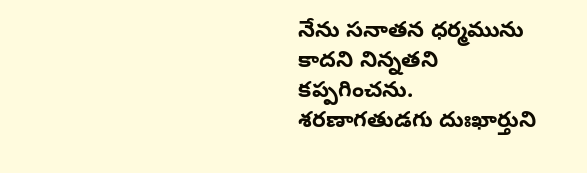నేను సనాతన ధర్మమును కాదని నిన్నతని కప్పగించను. శరణాగతుడగు దుఃఖార్తుని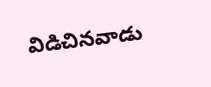విడిచినవాడు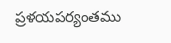ప్రళయపర్యంతము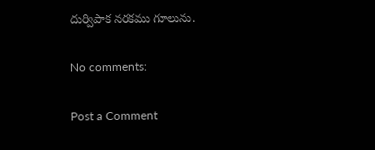దుర్విపాక నరకము గూలును.

No comments:

Post a Comment